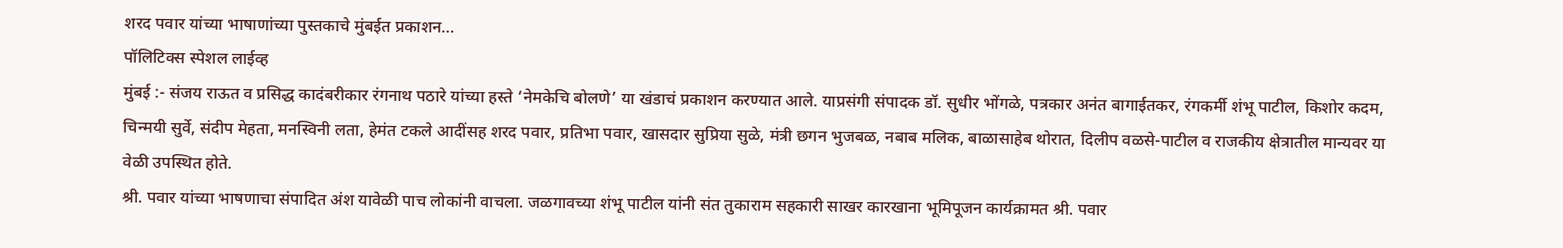शरद पवार यांच्या भाषाणांच्या पुस्तकाचे मुंबईत प्रकाशन…
पॉलिटिक्स स्पेशल लाईव्ह
मुंबई :- संजय राऊत व प्रसिद्ध कादंबरीकार रंगनाथ पठारे यांच्या हस्ते ‘नेमकेचि बोलणे’ या खंडाचं प्रकाशन करण्यात आले. याप्रसंगी संपादक डॉ. सुधीर भोंगळे, पत्रकार अनंत बागाईतकर, रंगकर्मी शंभू पाटील, किशोर कदम, चिन्मयी सुर्वे, संदीप मेहता, मनस्विनी लता, हेमंत टकले आदींसह शरद पवार, प्रतिभा पवार, खासदार सुप्रिया सुळे, मंत्री छगन भुजबळ, नबाब मलिक, बाळासाहेब थोरात, दिलीप वळसे-पाटील व राजकीय क्षेत्रातील मान्यवर या वेळी उपस्थित होते.
श्री. पवार यांच्या भाषणाचा संपादित अंश यावेळी पाच लोकांनी वाचला. जळगावच्या शंभू पाटील यांनी संत तुकाराम सहकारी साखर कारखाना भूमिपूजन कार्यक्रामत श्री. पवार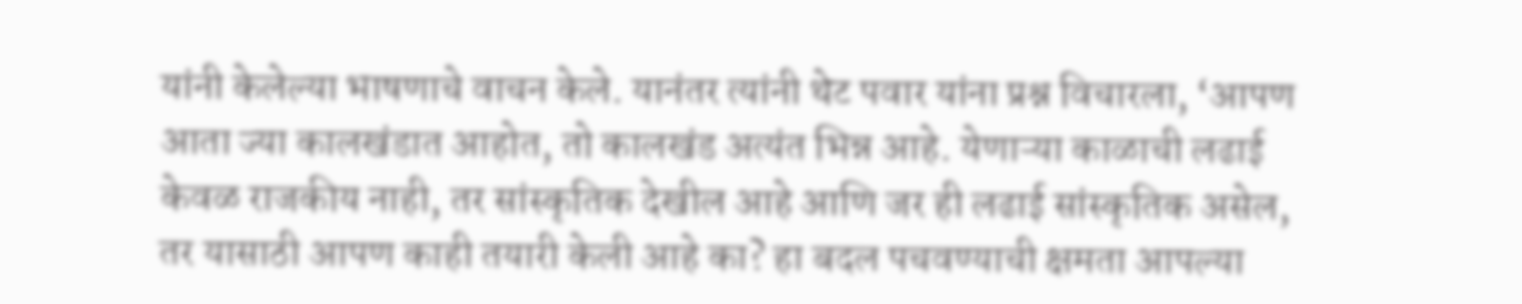यांनी केलेल्या भाषणाचे वाचन केले. यानंतर त्यांनी थेट पवार यांना प्रश्न विचारला, ‘आपण आता ज्या कालखंडात आहोत, तो कालखंड अत्यंत भिन्न आहे. येणाऱ्या काळाची लढाई केवळ राजकीय नाही, तर सांस्कृतिक देखील आहे आणि जर ही लढाई सांस्कृतिक असेल, तर यासाठी आपण काही तयारी केली आहे का? हा बदल पचवण्याची क्षमता आपल्या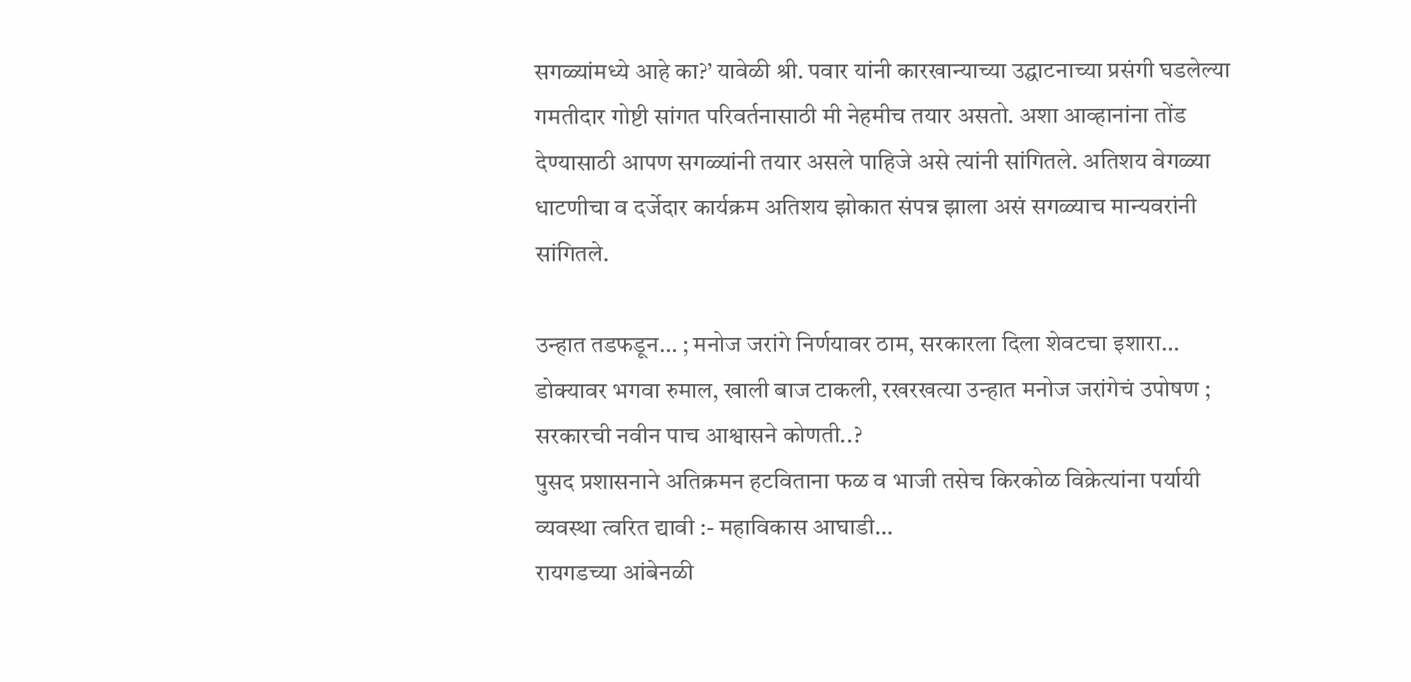सगळ्यांमध्ये आहे का?’ यावेळी श्री. पवार यांनी कारखान्याच्या उद्घाटनाच्या प्रसंगी घडलेल्या गमतीदार गोष्टी सांगत परिवर्तनासाठी मी नेहमीच तयार असतो. अशा आव्हानांना तोंड देण्यासाठी आपण सगळ्यांनी तयार असले पाहिजे असे त्यांनी सांगितले. अतिशय वेगळ्या धाटणीचा व दर्जेदार कार्यक्रम अतिशय झोकात संपन्न झाला असं सगळ्याच मान्यवरांनी सांगितले.

उन्हात तडफडून… ; मनोज जरांगे निर्णयावर ठाम, सरकारला दिला शेवटचा इशारा…
डोक्यावर भगवा रुमाल, खाली बाज टाकली, रखरखत्या उन्हात मनोज जरांगेचं उपोषण ; सरकारची नवीन पाच आश्वासने कोणती..?
पुसद प्रशासनाने अतिक्रमन हटविताना फळ व भाजी तसेच किरकोळ विक्रेत्यांना पर्यायी व्यवस्था त्वरित द्यावी :- महाविकास आघाडी…
रायगडच्या आंबेनळी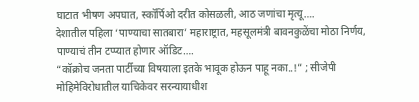घाटात भीषण अपघात, स्कॉर्पिओ दरीत कोसळली, आठ जणांचा मृत्यू….
देशातील पहिला ‘पाण्याचा सातबारा’ महाराष्ट्रात, महसूलमंत्री बावनकुळेंचा मोठा निर्णय, पाण्याचं तीन टप्प्यात होणार ऑडिट….
“कॉक्रोच जनता पार्टीच्या विषयाला इतके भावूक होऊन पाहू नका..!” ; सीजेपी मोहिमेविरोधातील याचिकेवर सरन्यायाधीश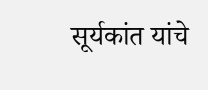सूर्यकांत यांचे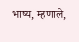भाष्य, म्हणाले,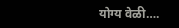योग्य वेळी….